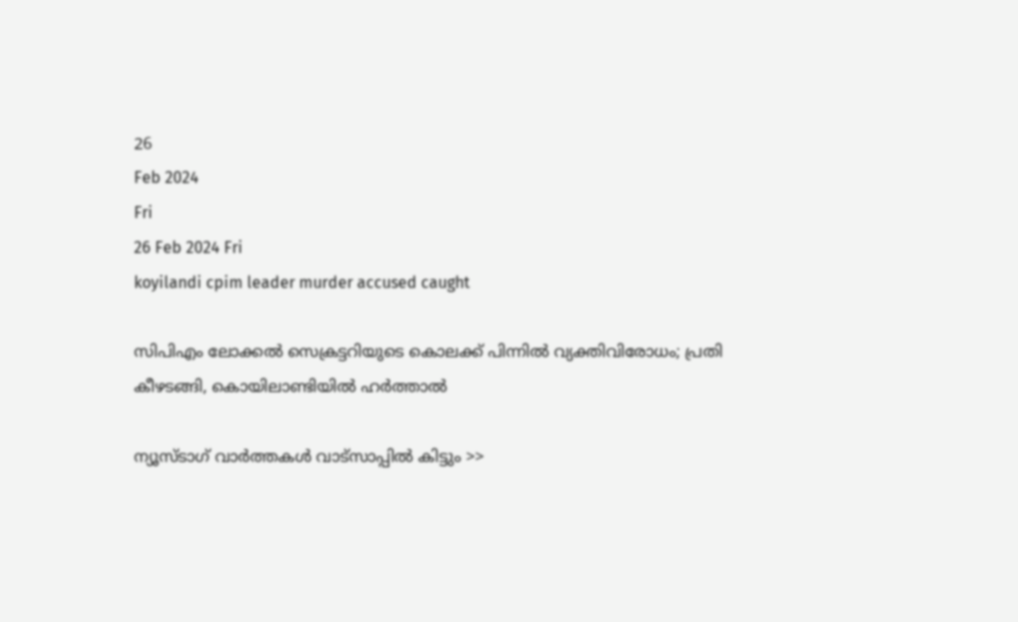26
Feb 2024
Fri
26 Feb 2024 Fri
koyilandi cpim leader murder accused caught

സിപിഎം ലോക്കല്‍ സെക്രട്ടറിയുടെ കൊലക്ക് പിന്നില്‍ വ്യക്തിവിരോധം; പ്രതി കീഴടങ്ങി, കൊയിലാണ്ടിയില്‍ ഹര്‍ത്താല്‍

ന്യൂസ്ടാഗ് വാര്‍ത്തകള്‍ വാട്‌സാപ്പില്‍ കിട്ടും >>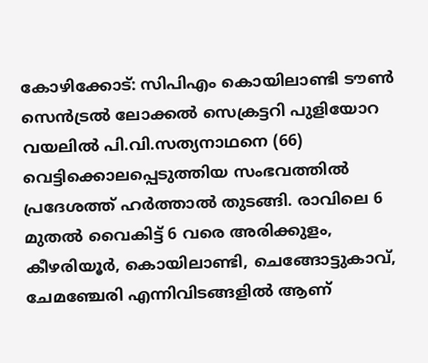കോഴിക്കോട്: സിപിഎം കൊയിലാണ്ടി ടൗണ്‍ സെന്‍ട്രല്‍ ലോക്കല്‍ സെക്രട്ടറി പുളിയോറ വയലില്‍ പി.വി.സത്യനാഥനെ (66) വെട്ടിക്കൊലപ്പെടുത്തിയ സംഭവത്തില്‍ പ്രദേശത്ത് ഹര്‍ത്താല്‍ തുടങ്ങി. രാവിലെ 6 മുതല്‍ വൈകിട്ട് 6 വരെ അരിക്കുളം, കീഴരിയൂര്‍, കൊയിലാണ്ടി, ചെങ്ങോട്ടുകാവ്, ചേമഞ്ചേരി എന്നിവിടങ്ങളില്‍ ആണ്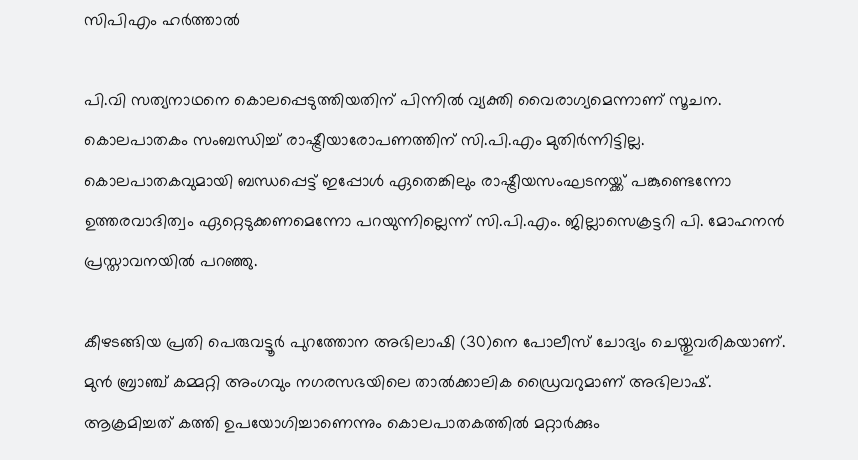സിപിഎം ഹര്‍ത്താല്‍

പി.വി സത്യനാഥനെ കൊലപ്പെടുത്തിയതിന് പിന്നില്‍ വ്യക്തി വൈരാഗ്യമെന്നാണ് സൂചന. കൊലപാതകം സംബന്ധിച്ച് രാഷ്ട്രീയാരോപണത്തിന് സി.പി.എം മുതിര്‍ന്നിട്ടില്ല. കൊലപാതകവുമായി ബന്ധപ്പെട്ട് ഇപ്പോള്‍ ഏതെങ്കിലും രാഷ്ട്രീയസംഘടനയ്ക്ക് പങ്കുണ്ടെന്നോ ഉത്തരവാദിത്വം ഏറ്റെടുക്കണമെന്നോ പറയുന്നില്ലെന്ന് സി.പി.എം. ജില്ലാസെക്രട്ടറി പി. മോഹനന്‍ പ്രസ്താവനയില്‍ പറഞ്ഞു.

കീഴടങ്ങിയ പ്രതി പെരുവട്ടൂര്‍ പുറത്തോന അഭിലാഷി (30)നെ പോലീസ് ചോദ്യം ചെയ്തുവരികയാണ്. മുന്‍ ബ്രാഞ്ച് കമ്മറ്റി അംഗവും നഗരസഭയിലെ താല്‍ക്കാലിക ഡ്രൈവറുമാണ് അഭിലാഷ്. ആക്രമിച്ചത് കത്തി ഉപയോഗിച്ചാണെന്നും കൊലപാതകത്തില്‍ മറ്റാര്‍ക്കും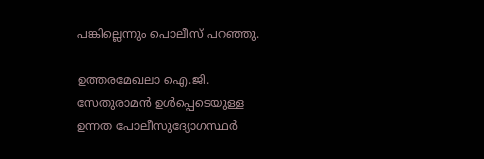പങ്കില്ലെന്നും പൊലീസ് പറഞ്ഞു.

ഉത്തരമേഖലാ ഐ.ജി. സേതുരാമന്‍ ഉള്‍പ്പെടെയുള്ള ഉന്നത പോലീസുദ്യോഗസ്ഥര്‍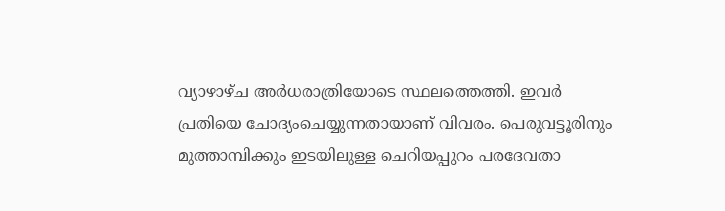വ്യാഴാഴ്ച അര്‍ധരാത്രിയോടെ സ്ഥലത്തെത്തി. ഇവര്‍ പ്രതിയെ ചോദ്യംചെയ്യുന്നതായാണ് വിവരം. പെരുവട്ടൂരിനും മുത്താമ്പിക്കും ഇടയിലുള്ള ചെറിയപ്പുറം പരദേവതാ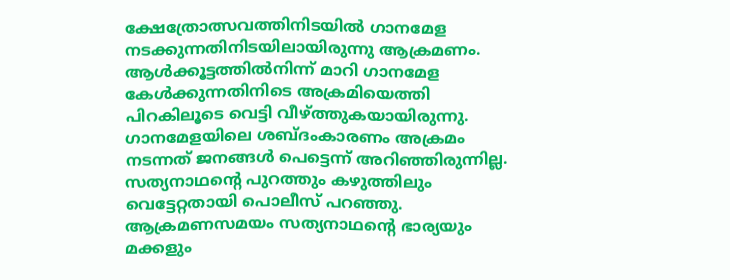ക്ഷേത്രോത്സവത്തിനിടയില്‍ ഗാനമേള നടക്കുന്നതിനിടയിലായിരുന്നു ആക്രമണം. ആള്‍ക്കൂട്ടത്തില്‍നിന്ന് മാറി ഗാനമേള കേള്‍ക്കുന്നതിനിടെ അക്രമിയെത്തി പിറകിലൂടെ വെട്ടി വീഴ്ത്തുകയായിരുന്നു. ഗാനമേളയിലെ ശബ്ദംകാരണം അക്രമം നടന്നത് ജനങ്ങള്‍ പെട്ടെന്ന് അറിഞ്ഞിരുന്നില്ല. സത്യനാഥന്റെ പുറത്തും കഴുത്തിലും വെട്ടേറ്റതായി പൊലീസ് പറഞ്ഞു. ആക്രമണസമയം സത്യനാഥന്റെ ഭാര്യയും മക്കളും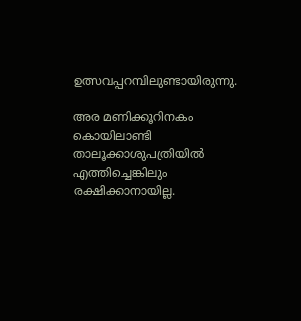ഉത്സവപ്പറമ്പിലുണ്ടായിരുന്നു.

അര മണിക്കൂറിനകം കൊയിലാണ്ടി താലൂക്കാശുപത്രിയില്‍ എത്തിച്ചെങ്കിലും രക്ഷിക്കാനായില്ല.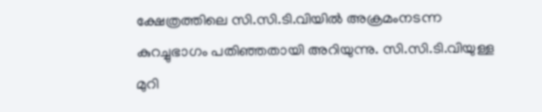ക്ഷേത്രത്തിലെ സി.സി.ടി.വിയില്‍ അക്രമംനടന്ന കുറച്ചുഭാഗം പതിഞ്ഞതായി അറിയുന്നു. സി.സി.ടി.വിയുള്ള മുറി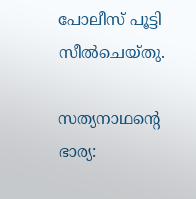പോലീസ് പൂട്ടി സീല്‍ചെയ്തു.

സത്യനാഥന്റെ ഭാര്യ: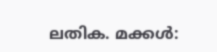ലതിക. മക്കള്‍: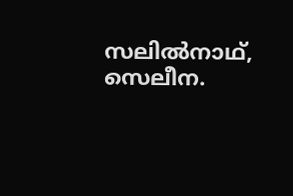സലില്‍നാഥ്, സെലീന.